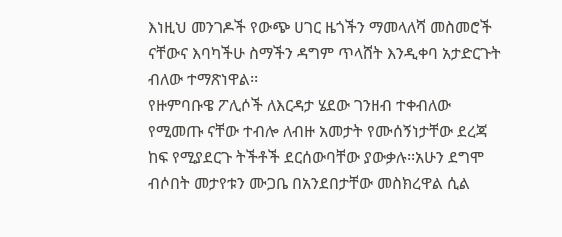እነዚህ መንገዶች የውጭ ሀገር ዜጎችን ማመላለሻ መስመሮች ናቸውና እባካችሁ ስማችን ዳግም ጥላሸት እንዲቀባ አታድርጉት ብለው ተማጽነዋል፡፡
የዙምባቡዌ ፖሊሶች ለእርዳታ ሄደው ገንዘብ ተቀብለው የሚመጡ ናቸው ተብሎ ለብዙ አመታት የሙሰኝነታቸው ደረጃ ከፍ የሚያደርጉ ትችቶች ደርሰውባቸው ያውቃሉ፡፡አሁን ደግሞ ብሶበት መታየቱን ሙጋቤ በአንደበታቸው መስክረዋል ሲል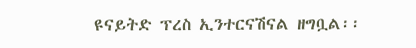ዩናይትድ ፕረስ ኢንተርናሽናል ዘግቧል፡፡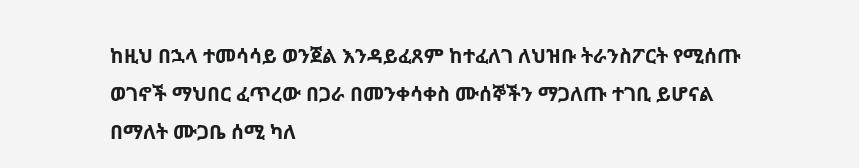ከዚህ በኋላ ተመሳሳይ ወንጀል እንዳይፈጸም ከተፈለገ ለህዝቡ ትራንስፖርት የሚሰጡ ወገኖች ማህበር ፈጥረው በጋራ በመንቀሳቀስ ሙሰኞችን ማጋለጡ ተገቢ ይሆናል በማለት ሙጋቤ ሰሚ ካለ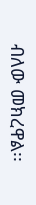ብለው መክረዋል፡፡